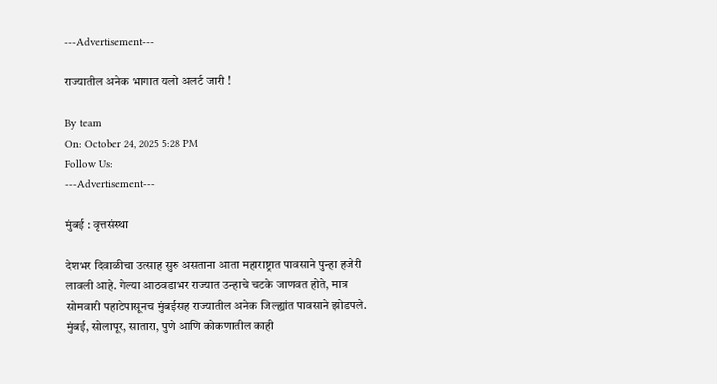---Advertisement---

राज्यातील अनेक भागात यलो अलर्ट जारी !

By team
On: October 24, 2025 5:28 PM
Follow Us:
---Advertisement---

मुंबई : वृत्तसंस्था

देशभर दिवाळीचा उत्साह सुरु असताना आता महाराष्ट्रात पावसाने पुन्हा हजेरी लावली आहे. गेल्या आठवडाभर राज्यात उन्हाचे चटके जाणवत होते, मात्र सोमवारी पहाटेपासूनच मुंबईसह राज्यातील अनेक जिल्ह्यांत पावसाने झोडपले. मुंबई, सोलापूर, सातारा, पुणे आणि कोकणातील काही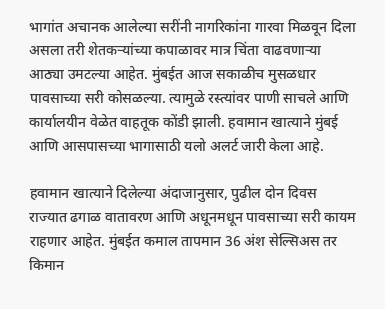भागांत अचानक आलेल्या सरींनी नागरिकांना गारवा मिळवून दिला असला तरी शेतकऱ्यांच्या कपाळावर मात्र चिंता वाढवणाऱ्या आठ्या उमटल्या आहेत. मुंबईत आज सकाळीच मुसळधार पावसाच्या सरी कोसळल्या. त्यामुळे रस्त्यांवर पाणी साचले आणि कार्यालयीन वेळेत वाहतूक कोंडी झाली. हवामान खात्याने मुंबई आणि आसपासच्या भागासाठी यलो अलर्ट जारी केला आहे.

हवामान खात्याने दिलेल्या अंदाजानुसार, पुढील दोन दिवस राज्यात ढगाळ वातावरण आणि अधूनमधून पावसाच्या सरी कायम राहणार आहेत. मुंबईत कमाल तापमान 36 अंश सेल्सिअस तर किमान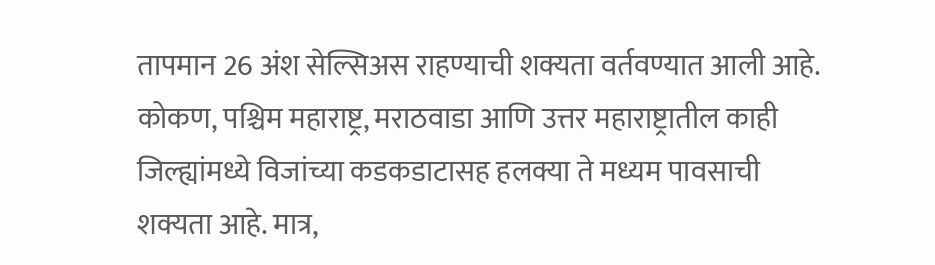तापमान 26 अंश सेल्सिअस राहण्याची शक्यता वर्तवण्यात आली आहे. कोकण, पश्चिम महाराष्ट्र, मराठवाडा आणि उत्तर महाराष्ट्रातील काही जिल्ह्यांमध्ये विजांच्या कडकडाटासह हलक्या ते मध्यम पावसाची शक्यता आहे. मात्र,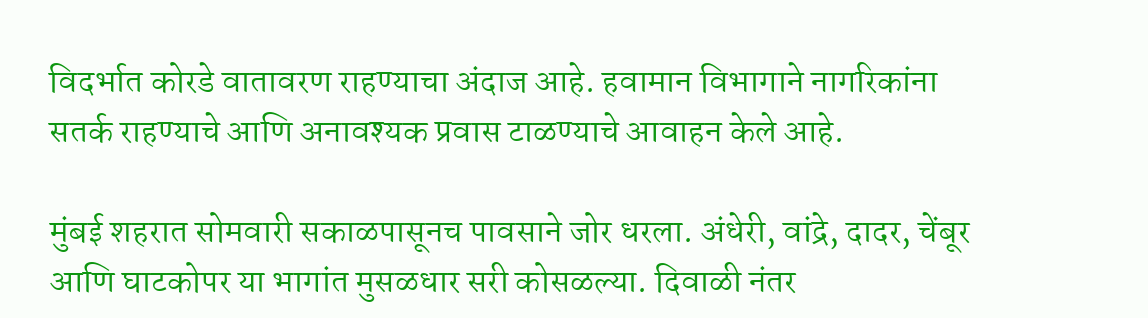विदर्भात कोरडे वातावरण राहण्याचा अंदाज आहे. हवामान विभागाने नागरिकांना सतर्क राहण्याचे आणि अनावश्यक प्रवास टाळण्याचे आवाहन केले आहे.

मुंबई शहरात सोमवारी सकाळपासूनच पावसाने जोर धरला. अंधेरी, वांद्रे, दादर, चेंबूर आणि घाटकोपर या भागांत मुसळधार सरी कोसळल्या. दिवाळी नंतर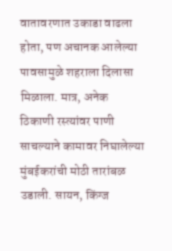वातावरणात उकाडा वाढला होता, पण अचानक आलेल्या पावसामुळे शहराला दिलासा मिळाला. मात्र, अनेक ठिकाणी रस्त्यांवर पाणी साचल्याने कामावर निघालेल्या मुंबईकरांची मोठी तारांबळ उडाली. सायन, किंग्ज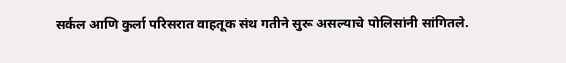सर्कल आणि कुर्ला परिसरात वाहतूक संथ गतीने सुरू असल्याचे पोलिसांनी सांगितले.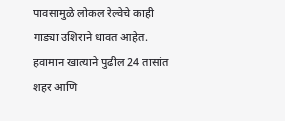पावसामुळे लोकल रेल्वेचे काही गाड्या उशिराने धावत आहेत. हवामान खात्याने पुढील 24 तासांत शहर आणि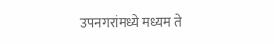उपनगरांमध्ये मध्यम ते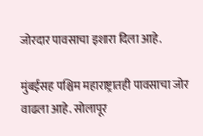जोरदार पावसाचा इशारा दिला आहे.

मुंबईसह पश्चिम महाराष्ट्रातही पावसाचा जोर वाढला आहे. सोलापूर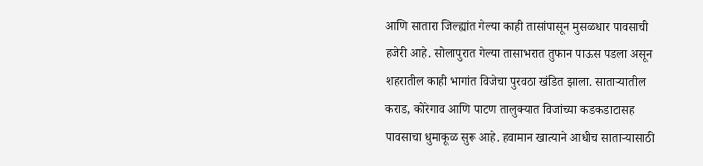आणि सातारा जिल्ह्यांत गेल्या काही तासांपासून मुसळधार पावसाची हजेरी आहे. सोलापुरात गेल्या तासाभरात तुफान पाऊस पडला असून शहरातील काही भागांत विजेचा पुरवठा खंडित झाला. साताऱ्यातील कराड, कोरेगाव आणि पाटण तालुक्यात विजांच्या कडकडाटासह पावसाचा धुमाकूळ सुरू आहे. हवामान खात्याने आधीच साताऱ्यासाठी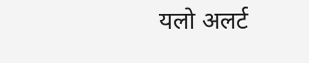यलो अलर्ट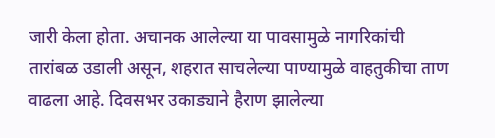जारी केला होता. अचानक आलेल्या या पावसामुळे नागरिकांची तारांबळ उडाली असून, शहरात साचलेल्या पाण्यामुळे वाहतुकीचा ताण वाढला आहे. दिवसभर उकाड्याने हैराण झालेल्या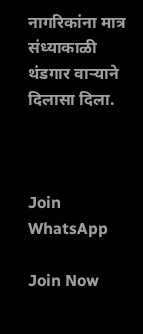नागरिकांना मात्र संध्याकाळी थंडगार वाऱ्याने दिलासा दिला.



Join WhatsApp

Join Now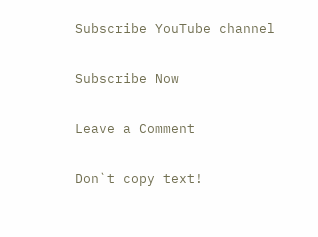Subscribe YouTube channel

Subscribe Now

Leave a Comment

Don`t copy text!